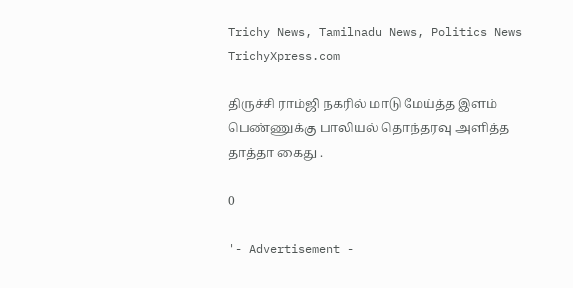Trichy News, Tamilnadu News, Politics News TrichyXpress.com

திருச்சி ராம்ஜி நகரில் மாடு மேய்த்த இளம் பெண்ணுக்கு பாலியல் தொந்தரவு அளித்த தாத்தா கைது .

0

'- Advertisement -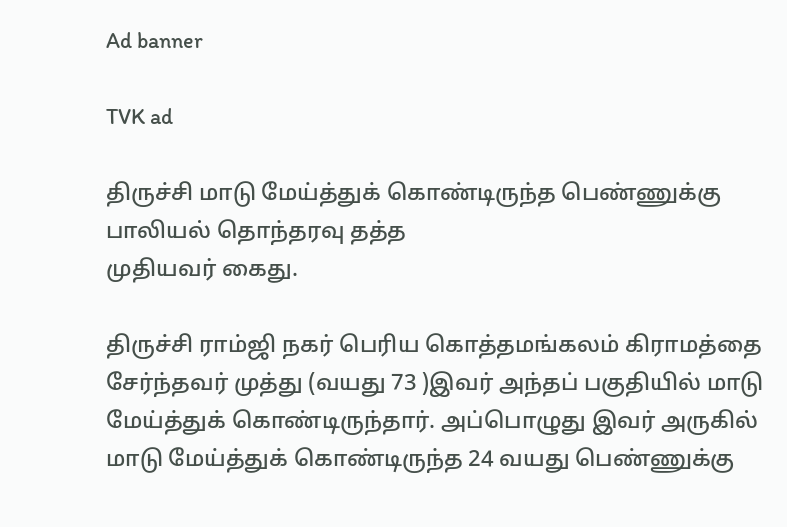Ad banner

TVK ad

திருச்சி மாடு மேய்த்துக் கொண்டிருந்த பெண்ணுக்கு பாலியல் தொந்தரவு தத்த
முதியவர் கைது.

திருச்சி ராம்ஜி நகர் பெரிய கொத்தமங்கலம் கிராமத்தை சேர்ந்தவர் முத்து (வயது 73 )இவர் அந்தப் பகுதியில் மாடு மேய்த்துக் கொண்டிருந்தார். அப்பொழுது இவர் அருகில் மாடு மேய்த்துக் கொண்டிருந்த 24 வயது பெண்ணுக்கு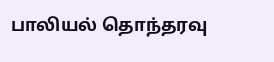பாலியல் தொந்தரவு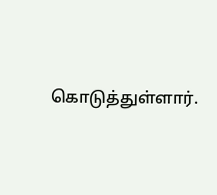கொடுத்துள்ளார்.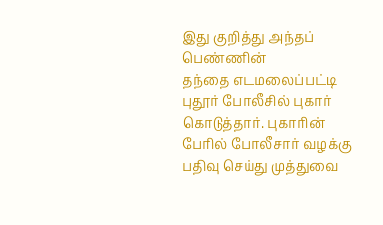இது குறித்து அந்தப் பெண்ணின்
தந்தை எடமலைப்பட்டி புதூர் போலீசில் புகார் கொடுத்தார். புகாரின் பேரில் போலீசார் வழக்கு பதிவு செய்து முத்துவை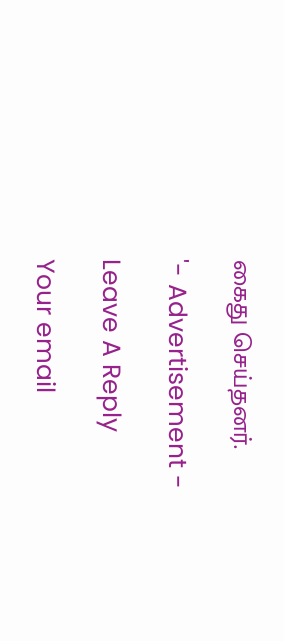கைது செய்தனர்.

'- Advertisement -

Leave A Reply

Your email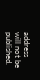address will not be published.